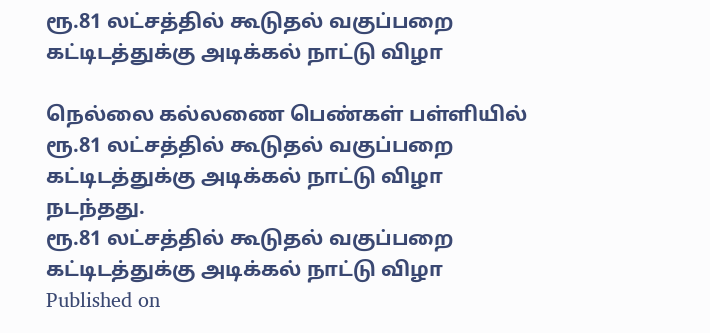ரூ.81 லட்சத்தில் கூடுதல் வகுப்பறை கட்டிடத்துக்கு அடிக்கல் நாட்டு விழா

நெல்லை கல்லணை பெண்கள் பள்ளியில் ரூ.81 லட்சத்தில் கூடுதல் வகுப்பறை கட்டிடத்துக்கு அடிக்கல் நாட்டு விழா நடந்தது.
ரூ.81 லட்சத்தில் கூடுதல் வகுப்பறை கட்டிடத்துக்கு அடிக்கல் நாட்டு விழா
Published on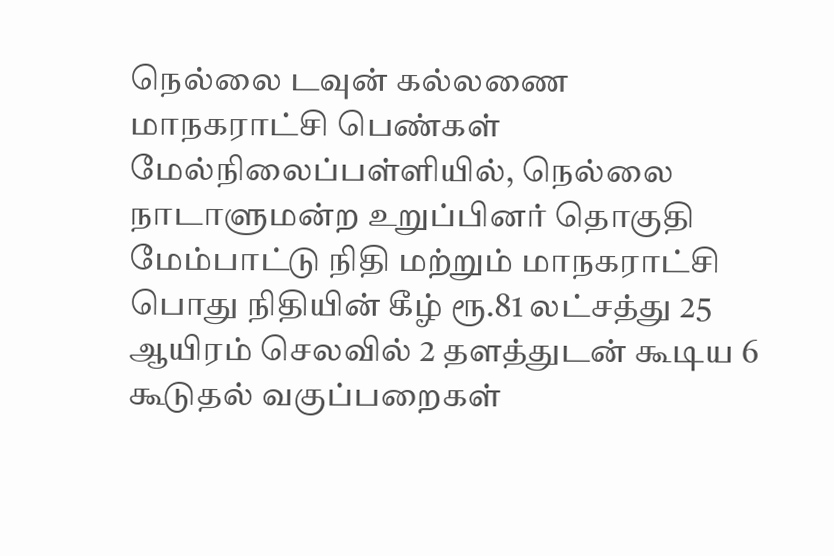நெல்லை டவுன் கல்லணை மாநகராட்சி பெண்கள் மேல்நிலைப்பள்ளியில், நெல்லை நாடாளுமன்ற உறுப்பினர் தொகுதி மேம்பாட்டு நிதி மற்றும் மாநகராட்சி பொது நிதியின் கீழ் ரூ.81 லட்சத்து 25 ஆயிரம் செலவில் 2 தளத்துடன் கூடிய 6 கூடுதல் வகுப்பறைகள்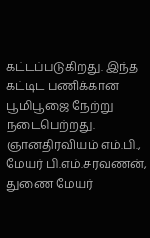கட்டப்படுகிறது. இந்த கட்டிட பணிக்கான பூமிபூஜை நேற்று நடைபெற்றது. ஞானதிரவியம் எம்.பி., மேயர் பி.எம்.சரவணன், துணை மேயர்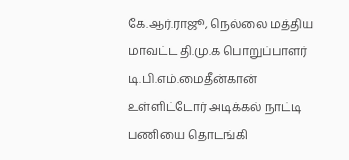கே.ஆர்.ராஜூ, நெல்லை மத்திய மாவட்ட தி.மு.க பொறுப்பாளர் டி.பி.எம்.மைதீன்கான் உள்ளிட்டோர் அடிக்கல் நாட்டி பணியை தொடங்கி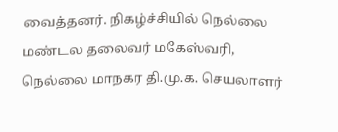வைத்தனர். நிகழ்ச்சியில் நெல்லை மண்டல தலைவர் மகேஸ்வரி, நெல்லை மாநகர தி.மு.க. செயலாளர்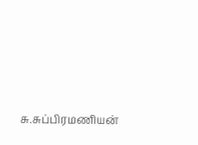சு.சுப்பிரமணியன்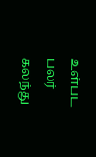உள்பட பலர் கலந்து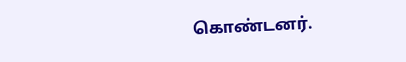கொண்டனர்.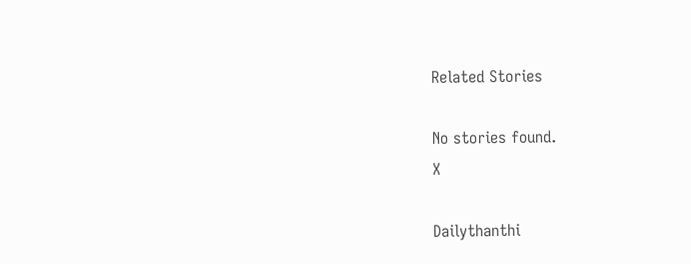Related Stories

No stories found.
X

Dailythanthi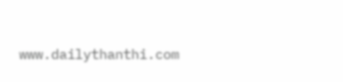www.dailythanthi.com